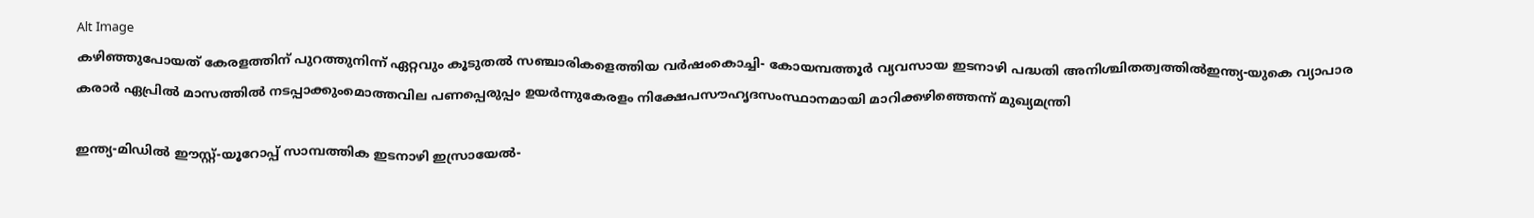Alt Image
കഴിഞ്ഞുപോയത് കേരളത്തിന് പുറത്തുനിന്ന് ഏറ്റവും കൂടുതൽ സഞ്ചാരികളെത്തിയ വർഷംകൊച്ചി- കോയമ്പത്തൂർ വ്യവസായ ഇടനാഴി പദ്ധതി അനിശ്ചിതത്വത്തിൽഇന്ത്യ-യുകെ വ്യാപാര കരാര്‍ ഏപ്രില്‍ മാസത്തില്‍ നടപ്പാക്കുംമൊത്തവില പണപ്പെരുപ്പം ഉയർന്നുകേരളം നിക്ഷേപസൗഹൃദസംസ്ഥാനമായി മാറിക്കഴിഞ്ഞെന്ന് മുഖ്യമന്ത്രി

ഇന്ത്യ-മിഡിൽ ഈസ്റ്റ്-യൂറോപ്പ് സാമ്പത്തിക ഇടനാഴി ഇസ്രായേൽ-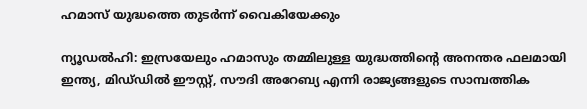ഹമാസ് യുദ്ധത്തെ തുടർന്ന് വൈകിയേക്കും

ന്യൂഡൽഹി: ഇസ്രയേലും ഹമാസും തമ്മിലുള്ള യുദ്ധത്തിന്റെ അനന്തര ഫലമായി ഇന്ത്യ, മിഡ്‌ഡിൽ ഈസ്റ്റ്, സൗദി അറേബ്യ എന്നി രാജ്യങ്ങളുടെ സാമ്പത്തിക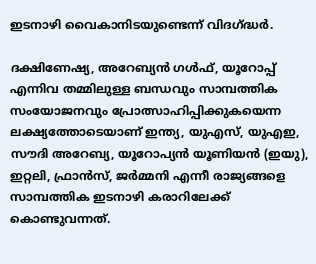ഇടനാഴി വൈകാനിടയുണ്ടെന്ന് വിദഗ്ദ്ധർ.

ദക്ഷിണേഷ്യ, അറേബ്യൻ ഗൾഫ്, യൂറോപ്പ് എന്നിവ തമ്മിലുള്ള ബന്ധവും സാമ്പത്തിക സംയോജനവും പ്രോത്സാഹിപ്പിക്കുകയെന്ന ലക്ഷ്യത്തോടെയാണ് ഇന്ത്യ, യുഎസ്, യുഎഇ, സൗദി അറേബ്യ, യൂറോപ്യൻ യൂണിയൻ (ഇയു), ഇറ്റലി, ഫ്രാൻസ്, ജർമ്മനി എന്നീ രാജ്യങ്ങളെ സാമ്പത്തിക ഇടനാഴി കരാറിലേക്ക് കൊണ്ടുവന്നത്.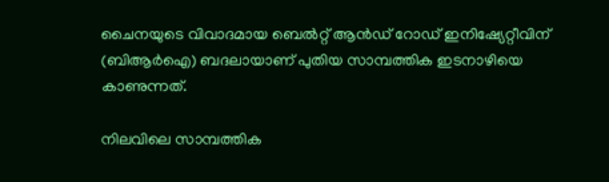ചൈനയുടെ വിവാദമായ ബെൽറ്റ് ആൻഡ് റോഡ് ഇനിഷ്യേറ്റീവിന് (ബിആർഐ) ബദലായാണ് പുതിയ സാമ്പത്തിക ഇടനാഴിയെ കാണുന്നത്.

നിലവിലെ സാമ്പത്തിക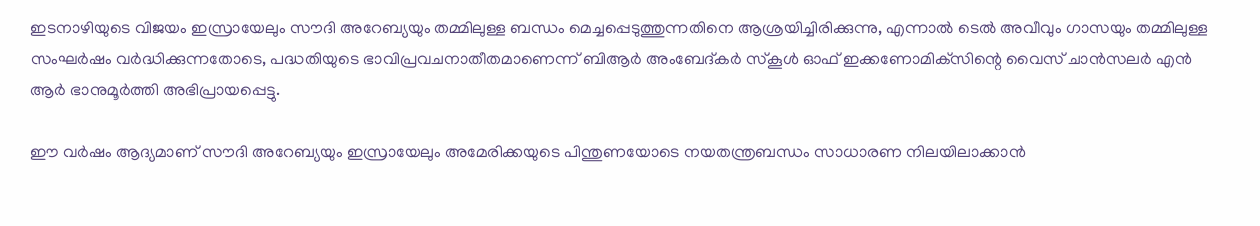ഇടനാഴിയുടെ വിജയം ഇസ്രായേലും സൗദി അറേബ്യയും തമ്മിലുള്ള ബന്ധം മെച്ചപ്പെടുത്തുന്നതിനെ ആശ്രയിച്ചിരിക്കുന്നു, എന്നാൽ ടെൽ അവീവും ഗാസയും തമ്മിലുള്ള സംഘർഷം വർദ്ധിക്കുന്നതോടെ, പദ്ധതിയുടെ ഭാവിപ്രവചനാതീതമാണെന്ന് ബിആർ അംബേദ്കർ സ്കൂൾ ഓഫ് ഇക്കണോമിക്‌സിന്റെ വൈസ് ചാൻസലർ എൻ ആർ ഭാനുമൂർത്തി അഭിപ്രായപ്പെട്ടു.

ഈ വർഷം ആദ്യമാണ് സൗദി അറേബ്യയും ഇസ്രായേലും അമേരിക്കയുടെ പിന്തുണയോടെ നയതന്ത്രബന്ധം സാധാരണ നിലയിലാക്കാൻ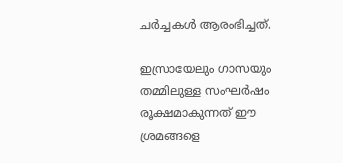ചർച്ചകൾ ആരംഭിച്ചത്.

ഇസ്രായേലും ഗാസയും തമ്മിലുള്ള സംഘർഷം രൂക്ഷമാകുന്നത് ഈ ശ്രമങ്ങളെ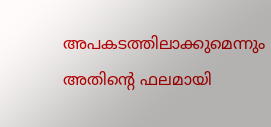അപകടത്തിലാക്കുമെന്നും അതിന്റെ ഫലമായി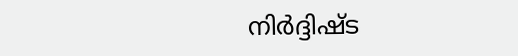നിർദ്ദിഷ്ട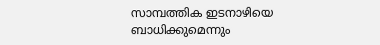സാമ്പത്തിക ഇടനാഴിയെ ബാധിക്കുമെന്നും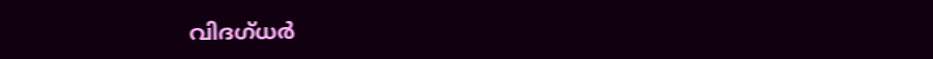വിദഗ്ധർ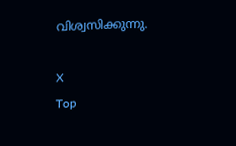വിശ്വസിക്കുന്നു.

X
Top